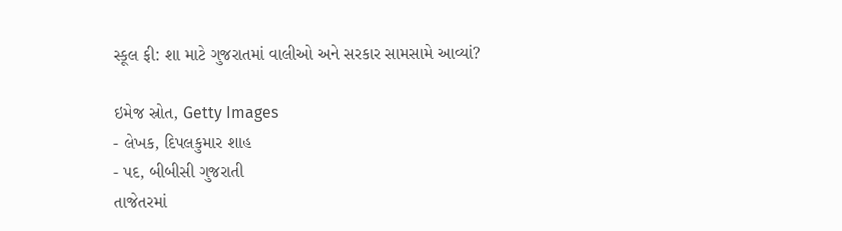સ્કૂલ ફી: શા માટે ગુજરાતમાં વાલીઓ અને સરકાર સામસામે આવ્યાં?

ઇમેજ સ્રોત, Getty Images
- લેખક, દિપલકુમાર શાહ
- પદ, બીબીસી ગુજરાતી
તાજેતરમાં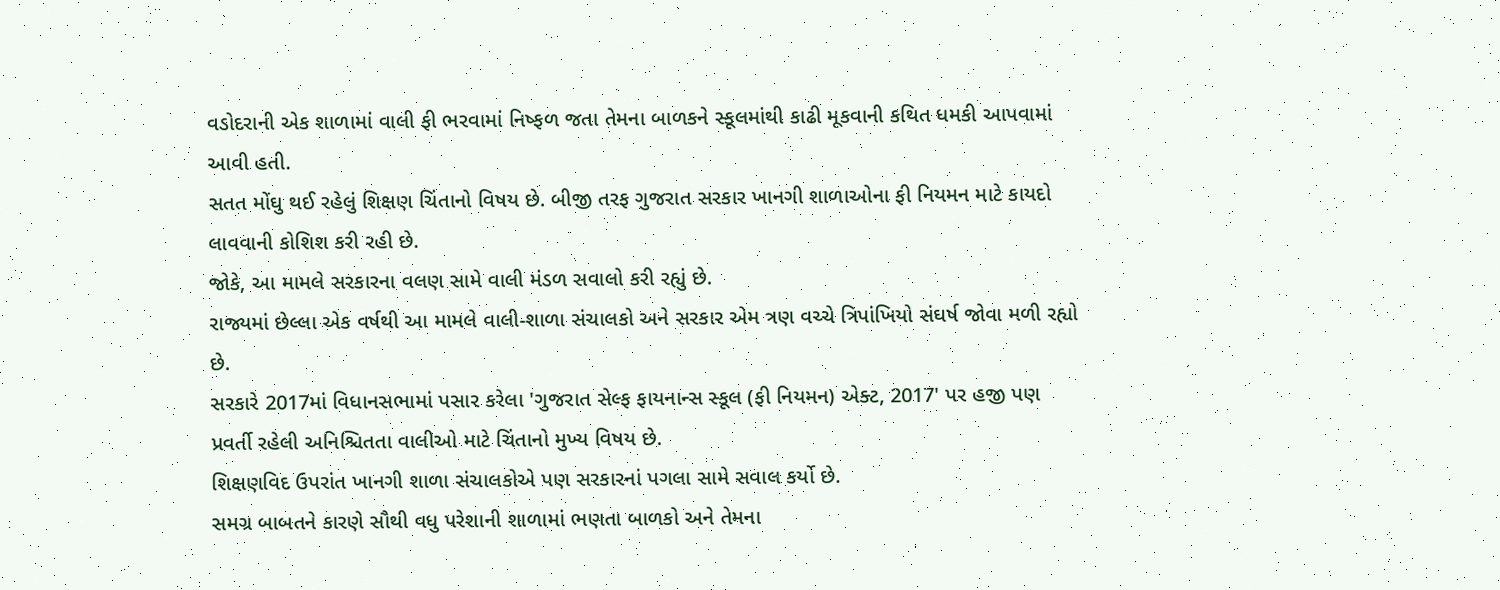વડોદરાની એક શાળામાં વાલી ફી ભરવામાં નિષ્ફળ જતા તેમના બાળકને સ્કૂલમાંથી કાઢી મૂકવાની કથિત ધમકી આપવામાં આવી હતી.
સતત મોંઘુ થઈ રહેલું શિક્ષણ ચિંતાનો વિષય છે. બીજી તરફ ગુજરાત સરકાર ખાનગી શાળાઓના ફી નિયમન માટે કાયદો લાવવાની કોશિશ કરી રહી છે.
જોકે, આ મામલે સરકારના વલણ સામે વાલી મંડળ સવાલો કરી રહ્યું છે.
રાજ્યમાં છેલ્લા એક વર્ષથી આ મામલે વાલી-શાળા સંચાલકો અને સરકાર એમ ત્રણ વચ્ચે ત્રિપાંખિયો સંઘર્ષ જોવા મળી રહ્યો છે.
સરકારે 2017માં વિધાનસભામાં પસાર કરેલા 'ગુજરાત સેલ્ફ ફાયનાન્સ સ્કૂલ (ફી નિયમન) એક્ટ, 2017' પર હજી પણ પ્રવર્તી રહેલી અનિશ્ચિતતા વાલીઓ માટે ચિંતાનો મુખ્ય વિષય છે.
શિક્ષણવિદ ઉપરાંત ખાનગી શાળા સંચાલકોએ પણ સરકારનાં પગલા સામે સવાલ કર્યો છે.
સમગ્ર બાબતને કારણે સૌથી વધુ પરેશાની શાળામાં ભણતા બાળકો અને તેમના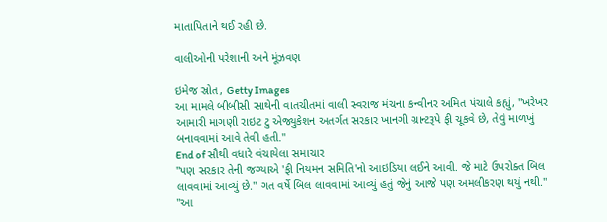માતાપિતાને થઈ રહી છે.

વાલીઓની પરેશાની અને મૂંઝવણ

ઇમેજ સ્રોત, Getty Images
આ મામલે બીબીસી સાથેની વાતચીતમાં વાલી સ્વરાજ મંચના કન્વીનર અમિત પંચાલે કહ્યું, "ખરેખર આમારી માગણી રાઇટ ટુ એજ્યુકેશન અતર્ગત સરકાર ખાનગી ગ્રાન્ટરૂપે ફી ચૂકવે છે, તેવું માળખું બનાવવામાં આવે તેવી હતી."
End of સૌથી વધારે વંચાયેલા સમાચાર
"પણ સરકાર તેની જગ્યાએ 'ફી નિયમન સમિતિ'નો આઇડિયા લઈને આવી. જે માટે ઉપરોક્ત બિલ લાવવામાં આવ્યું છે." ગત વર્ષે બિલ લાવવામાં આવ્યું હતું જેનું આજે પણ અમલીકરણ થયું નથી."
"આ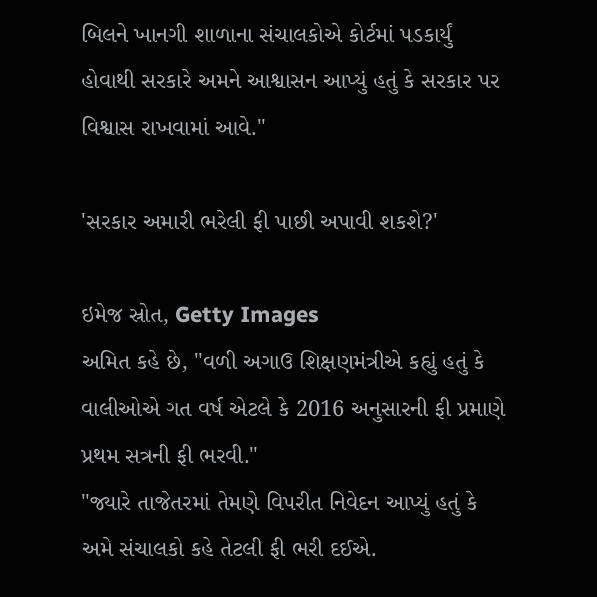બિલને ખાનગી શાળાના સંચાલકોએ કોર્ટમાં પડકાર્યું હોવાથી સરકારે અમને આશ્વાસન આપ્યું હતું કે સરકાર પર વિશ્વાસ રાખવામાં આવે."

'સરકાર અમારી ભરેલી ફી પાછી અપાવી શકશે?'

ઇમેજ સ્રોત, Getty Images
અમિત કહે છે, "વળી અગાઉ શિક્ષણમંત્રીએ કહ્યું હતું કે વાલીઓએ ગત વર્ષ એટલે કે 2016 અનુસારની ફી પ્રમાણે પ્રથમ સત્રની ફી ભરવી."
"જ્યારે તાજેતરમાં તેમણે વિપરીત નિવેદન આપ્યું હતું કે અમે સંચાલકો કહે તેટલી ફી ભરી દઈએ.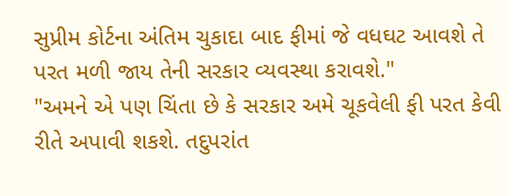સુપ્રીમ કોર્ટના અંતિમ ચુકાદા બાદ ફીમાં જે વધઘટ આવશે તે પરત મળી જાય તેની સરકાર વ્યવસ્થા કરાવશે."
"અમને એ પણ ચિંતા છે કે સરકાર અમે ચૂકવેલી ફી પરત કેવી રીતે અપાવી શકશે. તદુપરાંત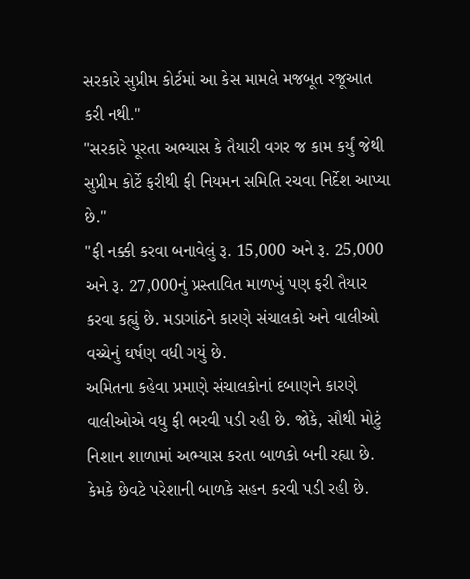સરકારે સુપ્રીમ કોર્ટમાં આ કેસ મામલે મજબૂત રજૂઆત કરી નથી."
"સરકારે પૂરતા અભ્યાસ કે તૈયારી વગર જ કામ કર્યું જેથી સુપ્રીમ કોર્ટે ફરીથી ફી નિયમન સમિતિ રચવા નિર્દેશ આપ્યા છે."
"ફી નક્કી કરવા બનાવેલું રૂ. 15,000 અને રૂ. 25,000 અને રૂ. 27,000નું પ્રસ્તાવિત માળખું પણ ફરી તૈયાર કરવા કહ્યું છે. મડાગાંઠને કારણે સંચાલકો અને વાલીઓ વચ્ચેનું ઘર્ષણ વધી ગયું છે.
અમિતના કહેવા પ્રમાણે સંચાલકોનાં દબાણને કારણે વાલીઓએ વધુ ફી ભરવી પડી રહી છે. જોકે, સૌથી મોટું નિશાન શાળામાં અભ્યાસ કરતા બાળકો બની રહ્યા છે. કેમકે છેવટે પરેશાની બાળકે સહન કરવી પડી રહી છે.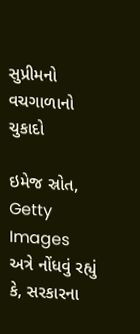સુપ્રીમનો વચગાળાનો ચુકાદો

ઇમેજ સ્રોત, Getty Images
અત્રે નોંધવું રહ્યું કે, સરકારના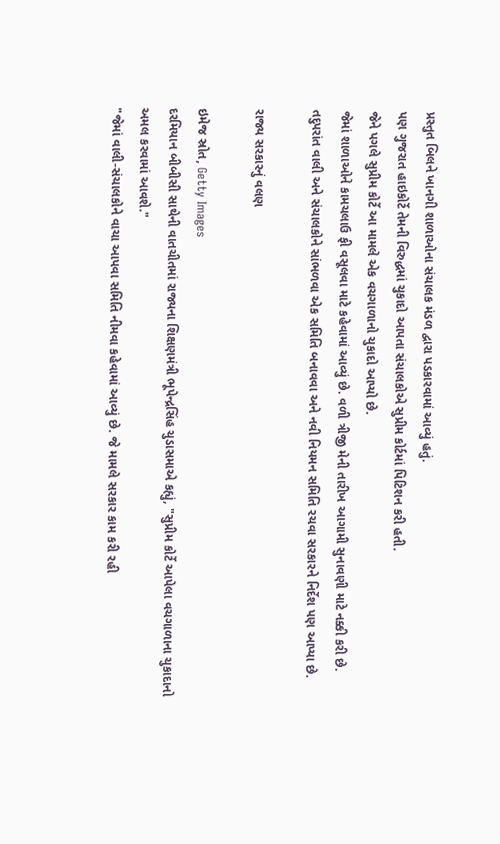પ્રસ્તુત બિલને ખાનગી શાળાઓના સંચાલક મંડળ દ્વારા પડકારવામાં આવ્યું હતું.
પણ ગુજરાત હાઇકોર્ટે તેમની વિરુદ્ધમાં ચુકાદો આપતા સંચાલકોએ સુપ્રીમ કોર્ટમાં પિટિશન કરી હતી.
જેને પગલે સુપ્રીમ કોર્ટે આ મામલે એક વચગાળાનો ચુકાદો આપ્યો છે.
જેમાં શાળાઓને કામચલાઉ ફી વસૂલવા માટે કહેવામાં આવ્યું છે. વળી ત્રીજી મેની તારીખ આગામી સુનાવણી માટે નક્કી કરી છે.
તદુપરાંત વાલી અને સંચાલકોને સાંભળવા એક સમિતિ બનાવવા અને નવી નિયમન સમિતિ રચવા સરકારને નિર્દેશ પણ આપ્યા છે.

રાજ્ય સરકારનું વલણ

ઇમેજ સ્રોત, Getty Images
દરમિયાન બીબીસી સાથેની વાતચીતમાં રાજ્યના શિક્ષણમંત્રી ભૂપેન્દ્રસિંહ ચુડાસમાએ કહ્યું, "સુપ્રીમ કોર્ટે આપેલા વચગાળાના ચુકાદાનો અમલ કરવામાં આવશે."
"જેમાં વાલી-સંચાલકોને વાચા આપવા સમિતિ નીમવા કહેવામાં આવ્યું છે. જે મામલે સરકાર કામ કરી રહી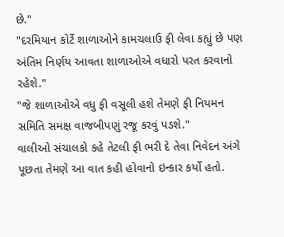છે."
"દરમિયાન કોર્ટે શાળાઓને કામચલાઉ ફી લેવા કહ્યું છે પણ અંતિમ નિર્ણય આવતા શાળાઓએ વધારો પરત કરવાનો રહેશે."
"જે શાળાઓએ વધુ ફી વસૂલી હશે તેમણે ફી નિયમન સમિતિ સમક્ષ વાજબીપણું રજૂ કરવું પડશે."
વાલીઓ સંચાલકો કહે તેટલી ફી ભરી દે તેવા નિવેદન અંગે પૂછતા તેમણે આ વાત કહી હોવાનો ઇન્કાર કર્યો હતો.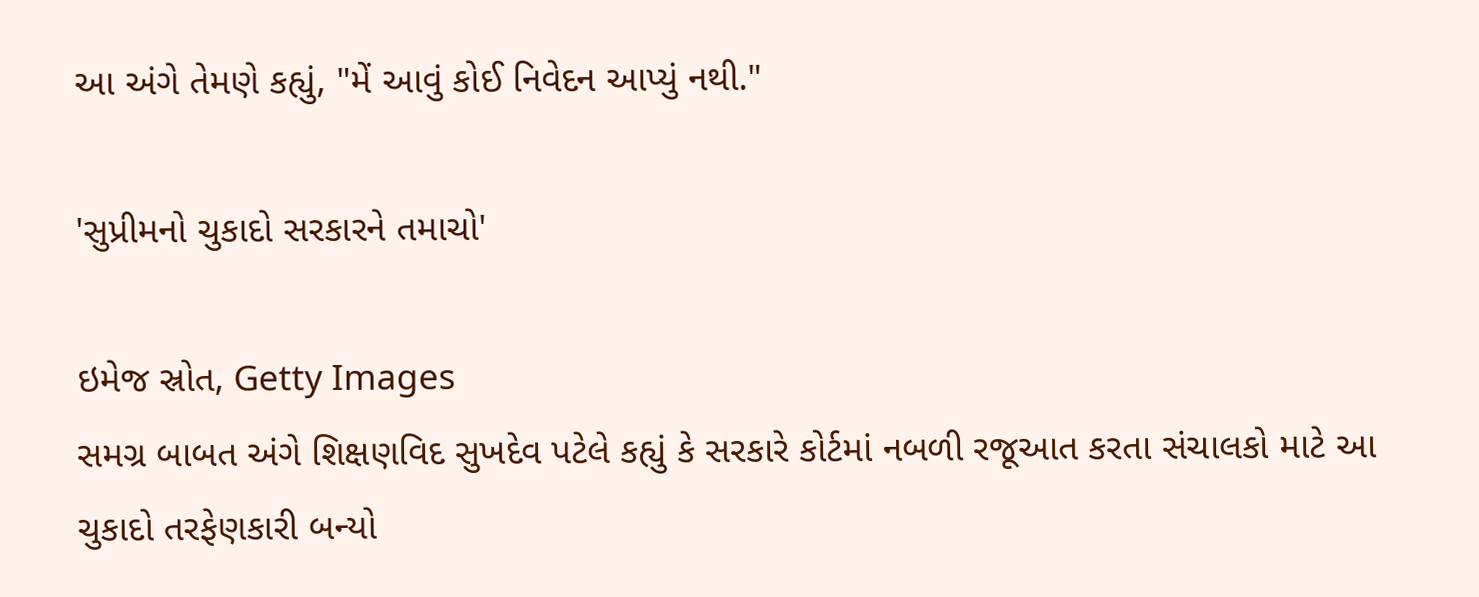આ અંગે તેમણે કહ્યું, "મેં આવું કોઈ નિવેદન આપ્યું નથી."

'સુપ્રીમનો ચુકાદો સરકારને તમાચો'

ઇમેજ સ્રોત, Getty Images
સમગ્ર બાબત અંગે શિક્ષણવિદ સુખદેવ પટેલે કહ્યું કે સરકારે કોર્ટમાં નબળી રજૂઆત કરતા સંચાલકો માટે આ ચુકાદો તરફેણકારી બન્યો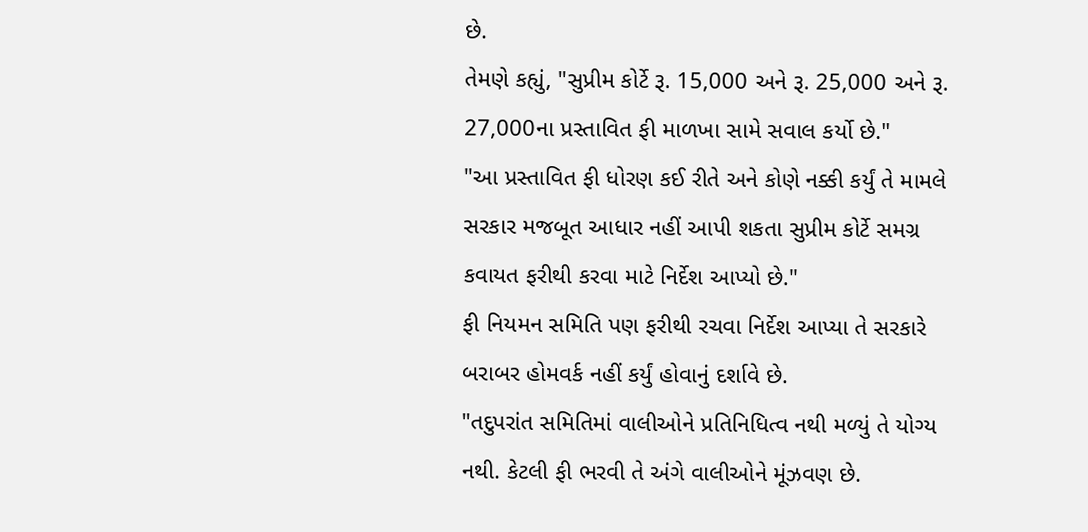છે.
તેમણે કહ્યું, "સુપ્રીમ કોર્ટે રૂ. 15,000 અને રૂ. 25,000 અને રૂ. 27,000ના પ્રસ્તાવિત ફી માળખા સામે સવાલ કર્યો છે."
"આ પ્રસ્તાવિત ફી ધોરણ કઈ રીતે અને કોણે નક્કી કર્યું તે મામલે સરકાર મજબૂત આધાર નહીં આપી શકતા સુપ્રીમ કોર્ટે સમગ્ર કવાયત ફરીથી કરવા માટે નિર્દેશ આપ્યો છે."
ફી નિયમન સમિતિ પણ ફરીથી રચવા નિર્દેશ આપ્યા તે સરકારે બરાબર હોમવર્ક નહીં કર્યું હોવાનું દર્શાવે છે.
"તદુપરાંત સમિતિમાં વાલીઓને પ્રતિનિધિત્વ નથી મળ્યું તે યોગ્ય નથી. કેટલી ફી ભરવી તે અંગે વાલીઓને મૂંઝવણ છે.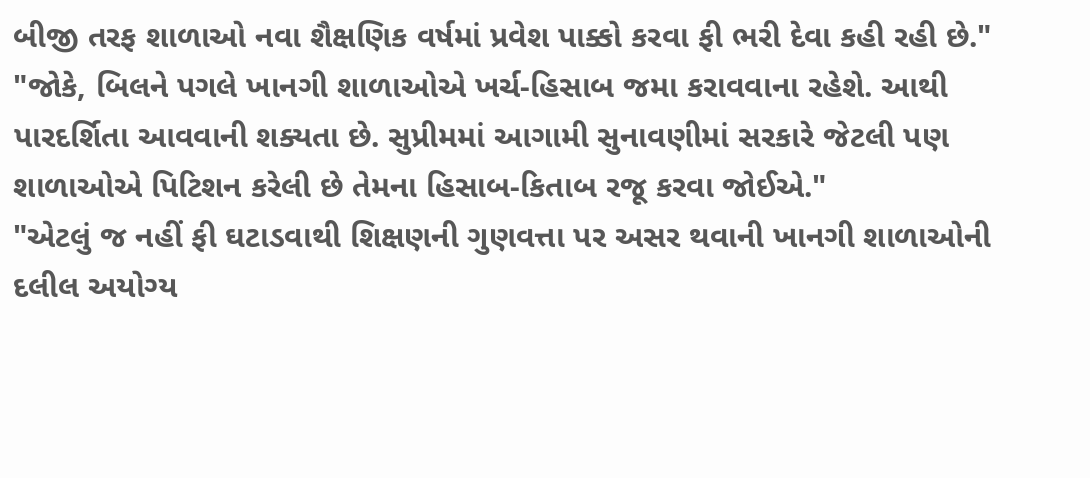બીજી તરફ શાળાઓ નવા શૈક્ષણિક વર્ષમાં પ્રવેશ પાક્કો કરવા ફી ભરી દેવા કહી રહી છે."
"જોકે, બિલને પગલે ખાનગી શાળાઓએ ખર્ચ-હિસાબ જમા કરાવવાના રહેશે. આથી પારદર્શિતા આવવાની શક્યતા છે. સુપ્રીમમાં આગામી સુનાવણીમાં સરકારે જેટલી પણ શાળાઓએ પિટિશન કરેલી છે તેમના હિસાબ-કિતાબ રજૂ કરવા જોઈએ."
"એટલું જ નહીં ફી ઘટાડવાથી શિક્ષણની ગુણવત્તા પર અસર થવાની ખાનગી શાળાઓની દલીલ અયોગ્ય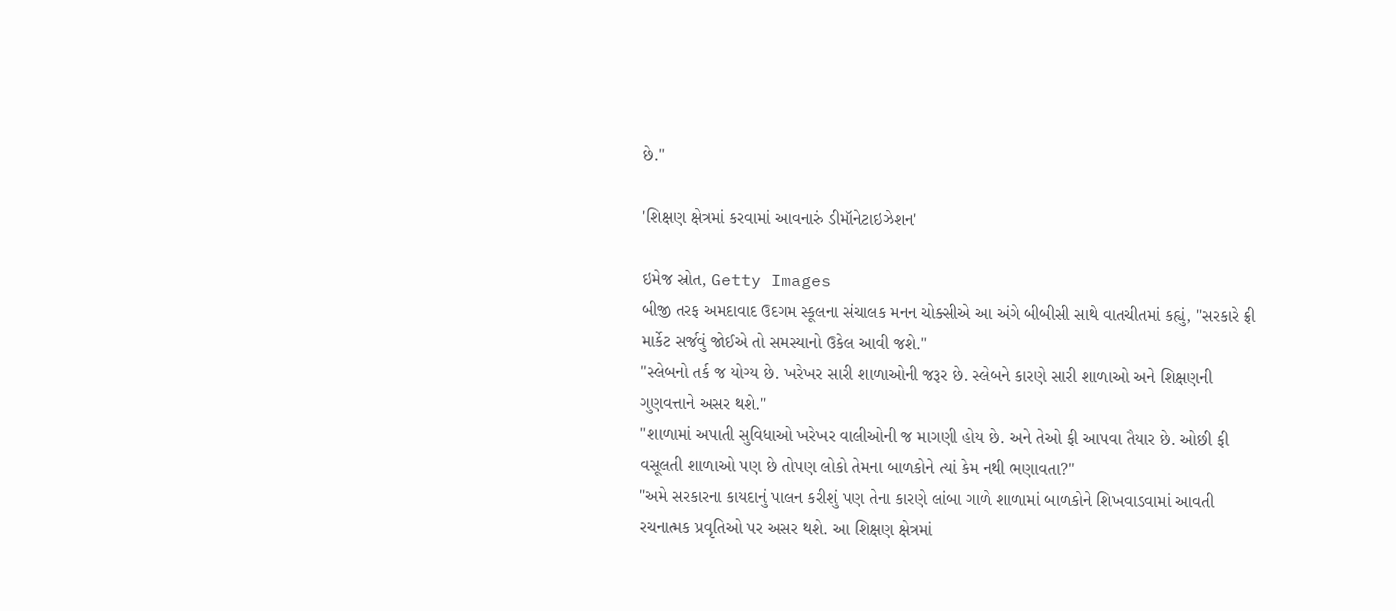છે."

'શિક્ષણ ક્ષેત્રમાં કરવામાં આવનારું ડીમૉનેટાઇઝેશન'

ઇમેજ સ્રોત, Getty Images
બીજી તરફ અમદાવાદ ઉદગમ સ્કૂલના સંચાલક મનન ચોક્સીએ આ અંગે બીબીસી સાથે વાતચીતમાં કહ્યું, "સરકારે ફ્રી માર્કેટ સર્જવું જોઈએ તો સમસ્યાનો ઉકેલ આવી જશે."
"સ્લેબનો તર્ક જ યોગ્ય છે. ખરેખર સારી શાળાઓની જરૂર છે. સ્લેબને કારણે સારી શાળાઓ અને શિક્ષણની ગુણવત્તાને અસર થશે."
"શાળામાં અપાતી સુવિધાઓ ખરેખર વાલીઓની જ માગણી હોય છે. અને તેઓ ફી આપવા તૈયાર છે. ઓછી ફી વસૂલતી શાળાઓ પણ છે તોપણ લોકો તેમના બાળકોને ત્યાં કેમ નથી ભણાવતા?"
"અમે સરકારના કાયદાનું પાલન કરીશું પણ તેના કારણે લાંબા ગાળે શાળામાં બાળકોને શિખવાડવામાં આવતી રચનાત્મક પ્રવૃતિઓ પર અસર થશે. આ શિક્ષણ ક્ષેત્રમાં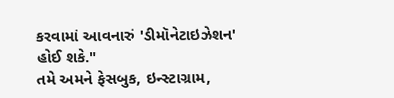કરવામાં આવનારું 'ડીમૉનેટાઇઝેશન' હોઈ શકે."
તમે અમને ફેસબુક, ઇન્સ્ટાગ્રામ,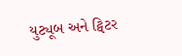યુટ્યૂબ અને ટ્વિટર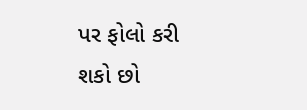પર ફોલો કરી શકો છો